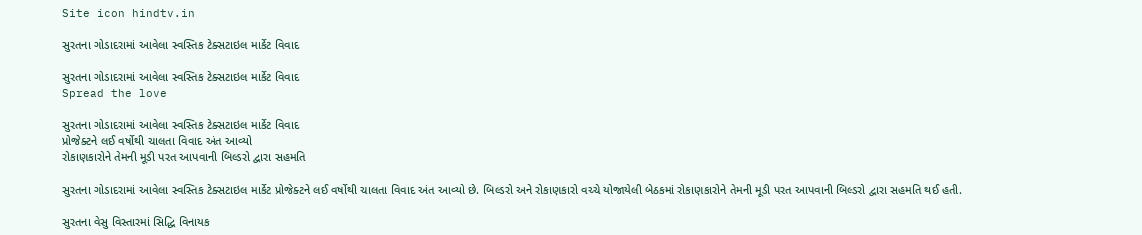Site icon hindtv.in

સુરતના ગોડાદરામાં આવેલા સ્વસ્તિક ટેક્સટાઇલ માર્કેટ વિવાદ

સુરતના ગોડાદરામાં આવેલા સ્વસ્તિક ટેક્સટાઇલ માર્કેટ વિવાદ
Spread the love

સુરતના ગોડાદરામાં આવેલા સ્વસ્તિક ટેક્સટાઇલ માર્કેટ વિવાદ
પ્રોજેક્ટને લઈ વર્ષોથી ચાલતા વિવાદ અંત આવ્યો
રોકાણકારોને તેમની મૂડી પરત આપવાની બિલ્ડરો દ્વારા સહમતિ

સુરતના ગોડાદરામાં આવેલા સ્વસ્તિક ટેક્સટાઇલ માર્કેટ પ્રોજેક્ટને લઈ વર્ષોથી ચાલતા વિવાદ અંત આવ્યો છે. બિલ્ડરો અને રોકાણકારો વચ્ચે યોજાયેલી બેઠકમાં રોકાણકારોને તેમની મૂડી પરત આપવાની બિલ્ડરો દ્વારા સહમતિ થઈ હતી.

સુરતના વેસુ વિસ્તારમાં સિદ્ધિ વિનાયક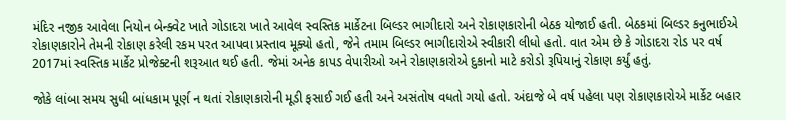મંદિર નજીક આવેલા નિયોન બેન્ક્વેટ ખાતે ગોડાદરા ખાતે આવેલ સ્વસ્તિક માર્કેટના બિલ્ડર ભાગીદારો અને રોકાણકારોની બેઠક યોજાઈ હતી. બેઠકમાં બિલ્ડર કનુભાઈએ રોકાણકારોને તેમની રોકાણ કરેલી રકમ પરત આપવા પ્રસ્તાવ મૂક્યો હતો, જેને તમામ બિલ્ડર ભાગીદારોએ સ્વીકારી લીધો હતો. વાત એમ છે કે ગોડાદરા રોડ પર વર્ષ 2017માં સ્વસ્તિક માર્કેટ પ્રોજેક્ટની શરૂઆત થઈ હતી. જેમાં અનેક કાપડ વેપારીઓ અને રોકાણકારોએ દુકાનો માટે કરોડો રૂપિયાનું રોકાણ કર્યું હતું.

જોકે લાંબા સમય સુધી બાંધકામ પૂર્ણ ન થતાં રોકાણકારોની મૂડી ફસાઈ ગઈ હતી અને અસંતોષ વધતો ગયો હતો. અંદાજે બે વર્ષ પહેલા પણ રોકાણકારોએ માર્કેટ બહાર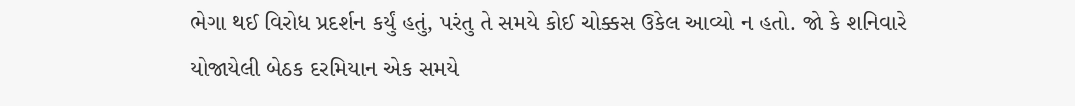ભેગા થઈ વિરોધ પ્રદર્શન કર્યું હતું, પરંતુ તે સમયે કોઈ ચોક્કસ ઉકેલ આવ્યો ન હતો. જો કે શનિવારે યોજાયેલી બેઠક દરમિયાન એક સમયે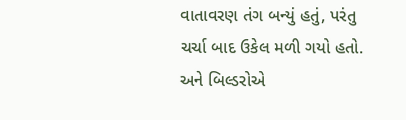વાતાવરણ તંગ બન્યું હતું, પરંતુ ચર્ચા બાદ ઉકેલ મળી ગયો હતો. અને બિલ્ડરોએ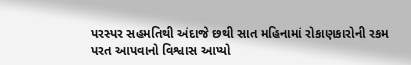પરસ્પર સહમતિથી અંદાજે છથી સાત મહિનામાં રોકાણકારોની રકમ પરત આપવાનો વિશ્વાસ આપ્યો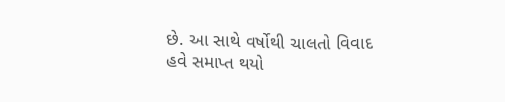છે. આ સાથે વર્ષોથી ચાલતો વિવાદ હવે સમાપ્ત થયો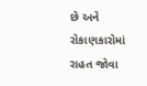છે અને રોકાણકારોમાં રાહત જોવા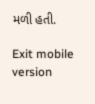મળી હતી.

Exit mobile version